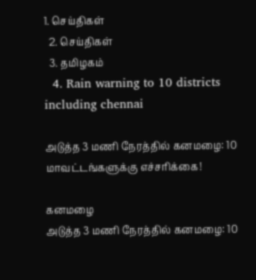1. செய்திகள்
  2. செய்திகள்
  3. த‌மிழக‌ம்
  4. Rain warning to 10 districts including chennai

அடுத்த 3 மணி நேரத்தில் கனமழை: 10 மாவட்டங்களுக்கு எச்சரிக்கை!

கனமழை
அடுத்த 3 மணி நேரத்தில் கனமழை: 10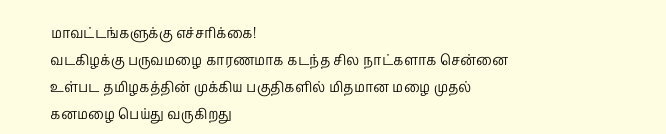மாவட்டங்களுக்கு எச்சரிக்கை!
வடகிழக்கு பருவமழை காரணமாக கடந்த சில நாட்களாக சென்னை உள்பட தமிழகத்தின் முக்கிய பகுதிகளில் மிதமான மழை முதல் கனமழை பெய்து வருகிறது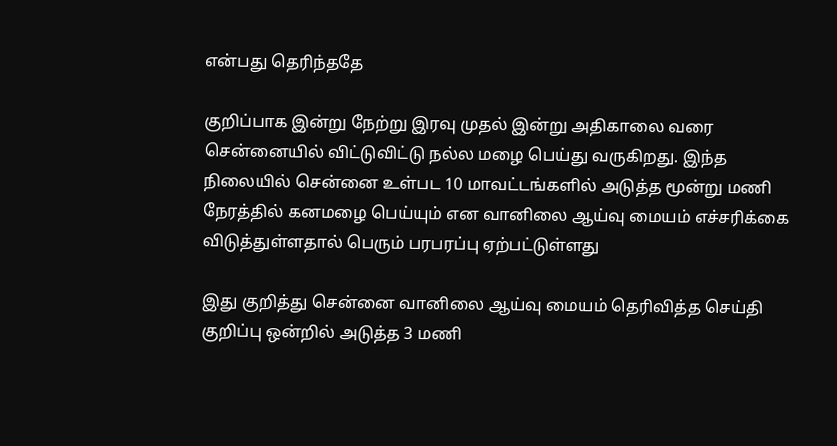என்பது தெரிந்ததே

குறிப்பாக இன்று நேற்று இரவு முதல் இன்று அதிகாலை வரை சென்னையில் விட்டுவிட்டு நல்ல மழை பெய்து வருகிறது. இந்த நிலையில் சென்னை உள்பட 10 மாவட்டங்களில் அடுத்த மூன்று மணி நேரத்தில் கனமழை பெய்யும் என வானிலை ஆய்வு மையம் எச்சரிக்கை விடுத்துள்ளதால் பெரும் பரபரப்பு ஏற்பட்டுள்ளது

இது குறித்து சென்னை வானிலை ஆய்வு மையம் தெரிவித்த செய்தி குறிப்பு ஒன்றில் அடுத்த 3 மணி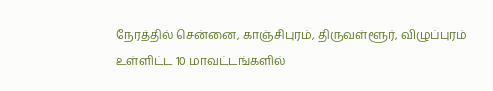நேரத்தில் சென்னை, காஞ்சிபுரம், திருவள்ளூர், விழுப்புரம் உள்ளிட்ட 10 மாவட்டங்களில்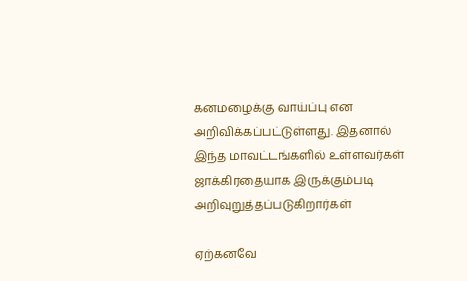கனமழைக்கு வாய்ப்பு என அறிவிக்கப்பட்டுள்ளது. இதனால் இந்த மாவட்டங்களில் உள்ளவர்கள் ஜாக்கிரதையாக இருக்கும்படி அறிவுறுத்தப்படுகிறார்கள்

ஏற்கனவே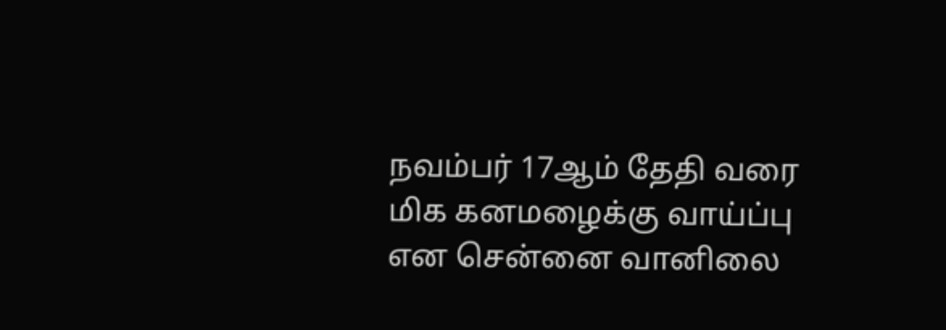நவம்பர் 17ஆம் தேதி வரை மிக கனமழைக்கு வாய்ப்பு என சென்னை வானிலை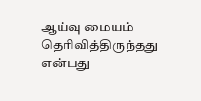ஆய்வு மையம் தெரிவித்திருந்தது என்பது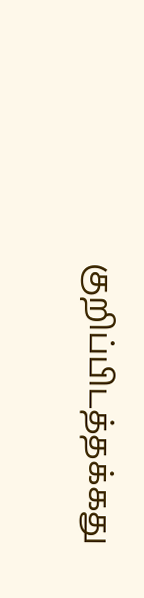குறிப்பிடத்தக்கது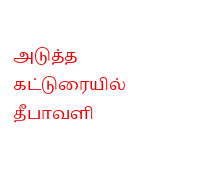அடுத்த கட்டுரையில்
தீபாவளி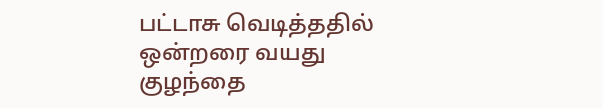பட்டாசு வெடித்ததில் ஒன்றரை வயது குழந்தை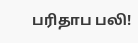பரிதாப பலி!